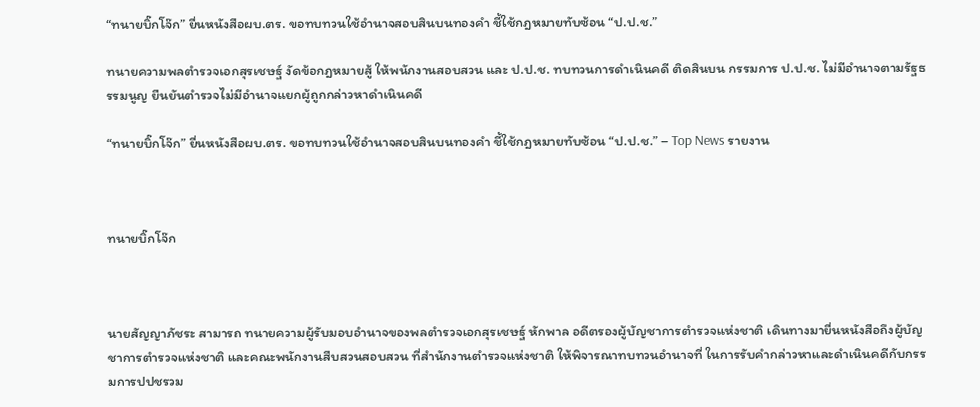“ทนายบิ๊กโจ๊ก” ยื่นหนังสือผบ.ตร. ขอทบทวนใช้อำนาจสอบสินบนทองคำ ชี้ใช้กฎหมายทับซ้อน “ป.ป.ช.”

ทนายความพลตำรวจเอกสุรเชษฐ์ งัดข้อกฎหมายสู้ ให้พนักงานสอบสวน และ ป.ป.ช. ทบทวนการดำเนินคดี ติดสินบน กรรมการ ป.ป.ช. ไม่มีอำนาจตามรัฐธรรมนูญ ยืนยันตำรวจไม่มีอำนาจแยกผู้ถูกกล่าวหาดำเนินคดี

“ทนายบิ๊กโจ๊ก” ยื่นหนังสือผบ.ตร. ขอทบทวนใช้อำนาจสอบสินบนทองคำ ชี้ใช้กฎหมายทับซ้อน “ป.ป.ช.” – Top News รายงาน



ทนายบิ๊กโจ๊ก



นายสัญญาภัชระ สามารถ ทนายความผู้รับมอบอำนาจของพลตำรวจเอกสุรเชษฐ์ หักพาล อดีตรองผู้บัญชาการตำรวจแห่งชาติ เดินทางมายื่นหนังสือถึงผู้บัญชาการตำรวจแห่งชาติ และคณะพนักงานสืบสวนสอบสวน ที่สำนักงานตำรวจแห่งชาติ ให้พิจารณาทบทวนอำนาจที่ ในการรับคำกล่าวหาและดำเนินคดีกับกรรมการปปชรวม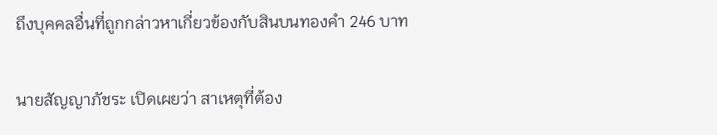ถึงบุคคลอื่นที่ถูกกล่าวหาเกี่ยวข้องกับสินบนทองคำ 246 บาท

นายสัญญาภัชระ เปิดเผยว่า สาเหตุที่ต้อง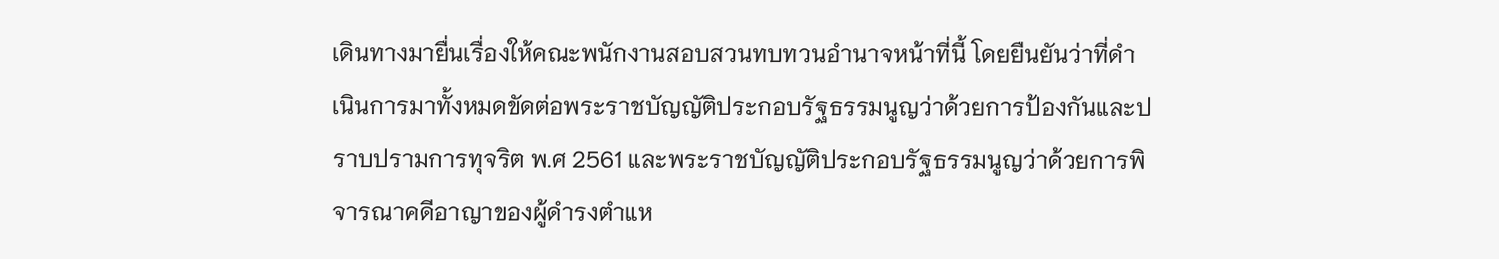เดินทางมายื่นเรื่องให้คณะพนักงานสอบสวนทบทวนอำนาจหน้าที่นี้ โดยยืนยันว่าที่ดำเนินการมาทั้งหมดขัดต่อพระราชบัญญัติประกอบรัฐธรรมนูญว่าด้วยการป้องกันและปราบปรามการทุจริต พ.ศ 2561 และพระราชบัญญัติประกอบรัฐธรรมนูญว่าด้วยการพิจารณาคดีอาญาของผู้ดำรงตำแห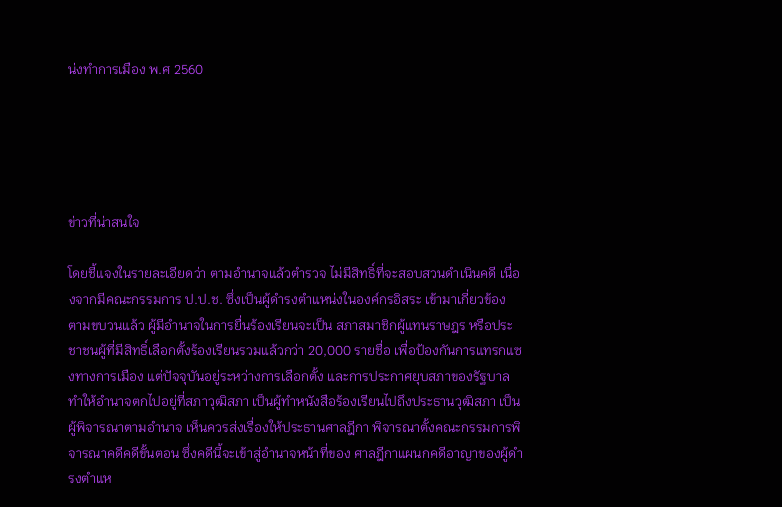น่งทำการเมือง พ.ศ 2560





ข่าวที่น่าสนใจ

โดยชี้แจงในรายละเอียดว่า ตามอำนาจแล้วตำรวจ ไม่มีสิทธิ์ที่จะสอบสวนดำเนินคดี เนื่องจากมีคณะกรรมการ ป.ป.ช. ซึ่งเป็นผู้ดำรงตำแหน่งในองค์กรอิสระ เข้ามาเกี่ยวข้อง ตามขบวนแล้ว ผู้มีอำนาจในการยื่นร้องเรียนจะเป็น สภาสมาชิกผู้แทนราษฎร หรือประชาชนผู้ที่มีสิทธิ์เลือกตั้งร้องเรียนรวมแล้วกว่า 20,000 รายชื่อ เพื่อป้องกันการแทรกแซงทางการเมือง แต่ปัจจุบันอยู่ระหว่างการเลือกตั้ง และการประกาศยุบสภาของรัฐบาล ทำให้อำนาจตกไปอยู่ที่สภาวุฒิสภา เป็นผู้ทำหนังสือร้องเรียนไปถึงประธานวุฒิสภา เป็นผู้พิจารณาตามอำนาจ เห็นควรส่งเรื่องให้ประธานศาลฎีกา พิจารณาตั้งคณะกรรมการพิจารณาคดีคดีขั้นตอน ซึ่งคดีนี้จะเข้าสู่อำนาจหน้าที่ของ ศาลฎีกาแผนกคดีอาญาของผู้ดำรงตำแห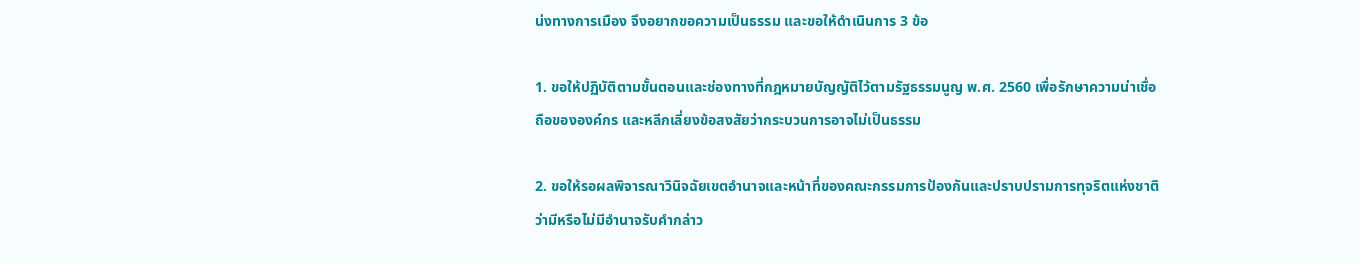น่งทางการเมือง จึงอยากขอความเป็นธรรม และขอให้ดำเนินการ 3 ข้อ

1. ขอให้ปฏิบัติตามขั้นตอนและช่องทางที่กฎหมายบัญญัติไว้ตามรัฐธรรมนูญ พ.ศ. 2560 เพื่อรักษาความน่าเชื่อถือขององค์กร และหลีกเลี่ยงข้อสงสัยว่ากระบวนการอาจไม่เป็นธรรม

2. ขอให้รอผลพิจารณาวินิจฉัยเขตอำนาจและหน้าที่ของคณะกรรมการป้องกันและปราบปรามการทุจริตแห่งชาติ ว่ามีหรือไม่มีอำนาจรับคำกล่าว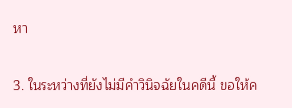หา

3. ในระหว่างที่ยังไม่มีคำวินิจฉัยในคดีนี้ ขอให้ค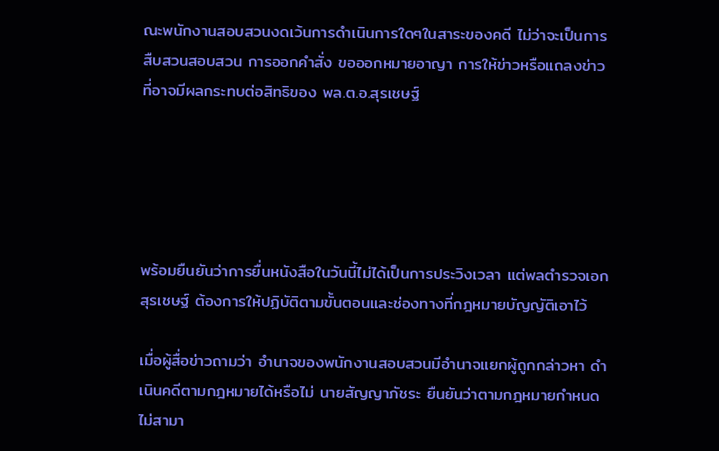ณะพนักงานสอบสวนงดเว้นการดำเนินการใดๆในสาระของคดี ไม่ว่าจะเป็นการสืบสวนสอบสวน การออกคำสั่ง ขอออกหมายอาญา การให้ข่าวหรือแถลงข่าวที่อาจมีผลกระทบต่อสิทธิของ พล.ต.อ.สุรเชษฐ์





พร้อมยืนยันว่าการยื่นหนังสือในวันนี้ไม่ได้เป็นการประวิงเวลา แต่พลตำรวจเอกสุรเชษฐ์ ต้องการให้ปฏิบัติตามขั้นตอนและช่องทางที่กฎหมายบัญญัติเอาไว้

เมื่อผู้สื่อข่าวถามว่า อำนาจของพนักงานสอบสวนมีอำนาจแยกผู้ถูกกล่าวหา ดำเนินคดีตามกฎหมายได้หรือไม่ นายสัญญาภัชระ ยืนยันว่าตามกฎหมายกำหนดไม่สามา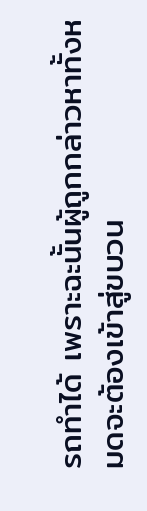รถทำได้ เพราะฉะนั้นผู้ถูกกล่าวหาทั้งหมดจะต้องเข้าสู่ขบวน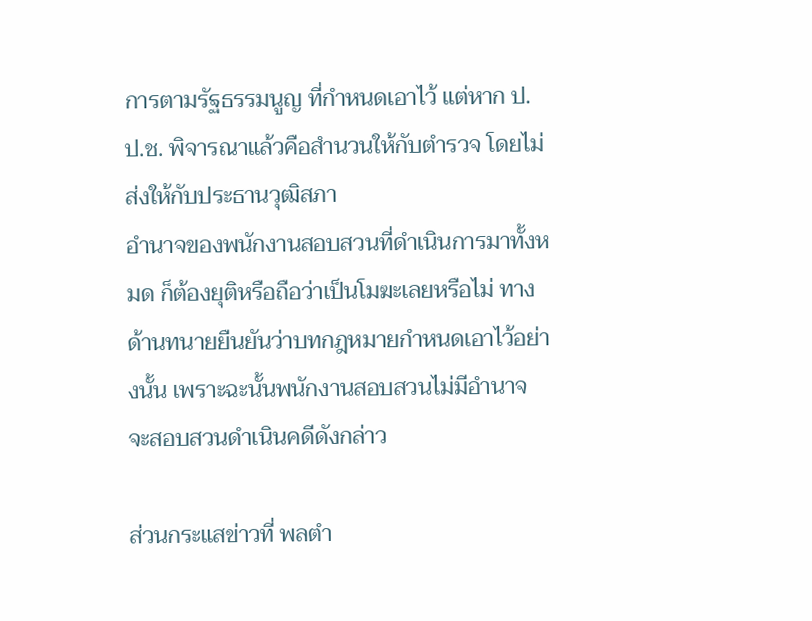การตามรัฐธรรมนูญ ที่กำหนดเอาไว้ แต่หาก ป.ป.ช. พิจารณาแล้วคือสำนวนให้กับตำรวจ โดยไม่ส่งให้กับประธานวุฒิสภา
อำนาจของพนักงานสอบสวนที่ดำเนินการมาทั้งหมด ก็ต้องยุติหรือถือว่าเป็นโมฆะเลยหรือไม่ ทางด้านทนายยืนยันว่าบทกฎหมายกำหนดเอาไว้อย่างนั้น เพราะฉะนั้นพนักงานสอบสวนไม่มีอำนาจ จะสอบสวนดำเนินคดีดังกล่าว

ส่วนกระแสข่าวที่ พลตำ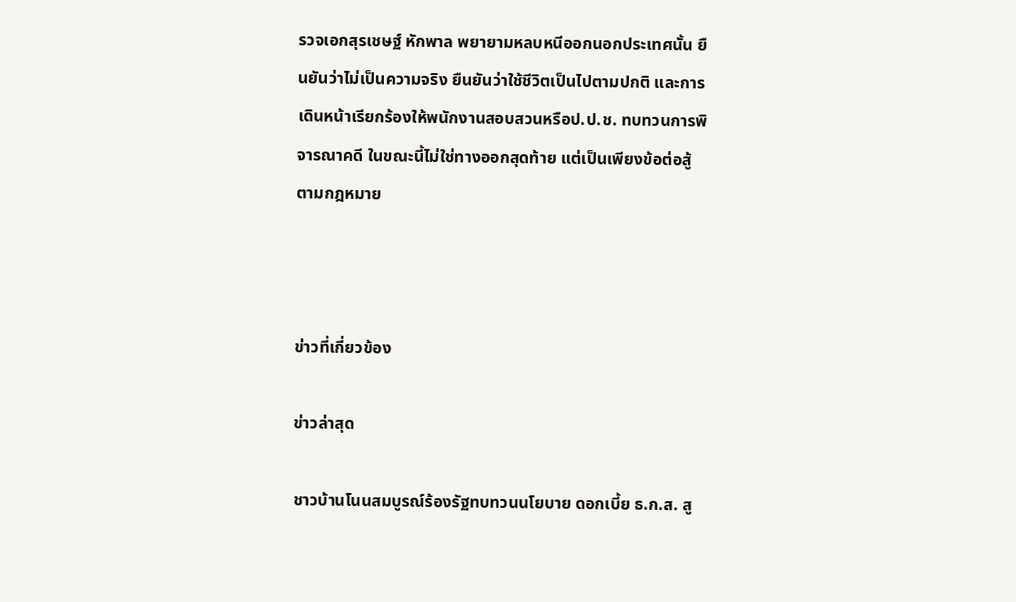รวจเอกสุรเชษฐ์ หักพาล พยายามหลบหนีออกนอกประเทศนั้น ยืนยันว่าไม่เป็นความจริง ยืนยันว่าใช้ชีวิตเป็นไปตามปกติ และการเดินหน้าเรียกร้องให้พนักงานสอบสวนหรือป.ป.ช. ทบทวนการพิจารณาคดี ในขณะนี้ไม่ใช่ทางออกสุดท้าย แต่เป็นเพียงข้อต่อสู้ตามกฎหมาย



ข่าวที่เกี่ยวข้อง

ข่าวล่าสุด

ชาวบ้านโนนสมบูรณ์ร้องรัฐทบทวนนโยบาย ดอกเบี้ย ธ.ก.ส. สู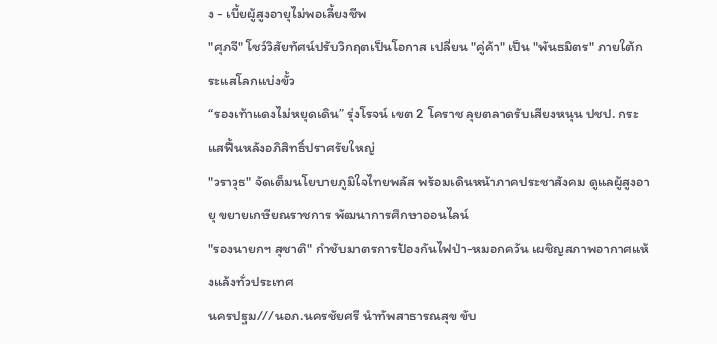ง - เบี้ยผู้สูงอายุไม่พอเลี้ยงชีพ
"ศุภจี" โชว์วิสัยทัศน์ปรับวิกฤตเป็นโอกาส เปลี่ยน "คู่ค้า" เป็น "พันธมิตร" ภายใต้กระแสโลกแบ่งขั้ว
“รองเท้าแดงไม่หยุดเดิน” รุ่งโรจน์ เขต 2 โคราช ลุยตลาดรับเสียงหนุน ปชป. กระแสฟื้นหลังอภิสิทธิ์ปราศรัยใหญ่
"วราวุธ" จัดเต็มนโยบายภูมิใจไทยพลัส พร้อมเดินหน้าภาคประชาสังคม ดูแลผู้สูงอายุ ขยายเกษียณราชการ พัฒนาการศึกษาออนไลน์
"รองนายกฯ สุชาติ" กำชับมาตรการป้องกันไฟป่า-หมอกควัน เผชิญสภาพอากาศแห้งแล้งทั่วประเทศ
นครปฐม///นอภ.นครชัยศรี นำทัพสาธารณสุข ขับ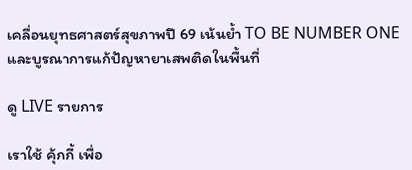เคลื่อนยุทธศาสตร์สุขภาพปี 69 เน้นย้ำ TO BE NUMBER ONE และบูรณาการแก้ปัญหายาเสพติดในพื้นที่

ดู LIVE รายการ

เราใช้ คุ้กกี้ เพื่อ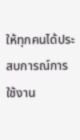ให้ทุกคนได้ประสบการณ์การใช้งาน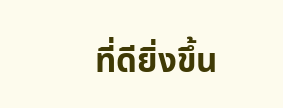ที่ดียิ่งขึ้น